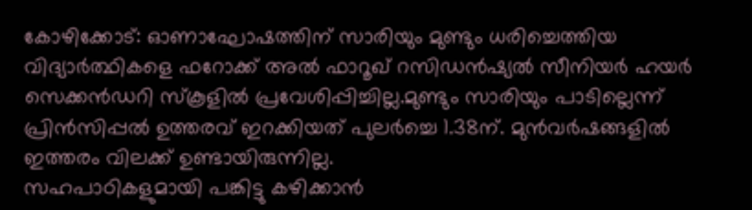കോഴിക്കോട്: ഓണാഘോഷത്തിന് സാരിയും മുണ്ടും ധരിച്ചെത്തിയ വിദ്യാർത്ഥികളെ ഫറോക്ക് അൽ ഫാറൂഖ് റസിഡൻഷ്യൽ സീനിയർ ഹയർ സെക്കൻഡറി സ്കൂളിൽ പ്രവേശിപ്പിച്ചില്ല.മുണ്ടും സാരിയും പാടില്ലെന്ന് പ്രിൻസിപ്പൽ ഉത്തരവ് ഇറക്കിയത് പുലർച്ചെ 1.38ന്. മുൻവർഷങ്ങളിൽ ഇത്തരം വിലക്ക് ഉണ്ടായിരുന്നില്ല.
സഹപാഠികളുമായി പങ്കിട്ടു കഴിക്കാൻ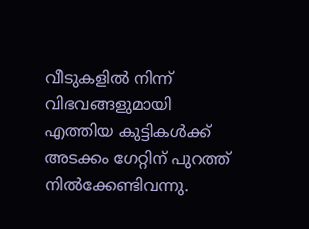വീടുകളിൽ നിന്ന് വിഭവങ്ങളുമായി എത്തിയ കുട്ടികൾക്ക് അടക്കം ഗേറ്റിന് പുറത്ത് നിൽക്കേണ്ടിവന്നു.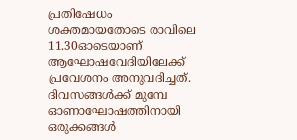പ്രതിഷേധം ശക്തമായതോടെ രാവിലെ 11.30ഓടെയാണ് ആഘോഷവേദിയിലേക്ക് പ്രവേശനം അനുവദിച്ചത്.
ദിവസങ്ങൾക്ക് മുമ്പേ ഓണാഘോഷത്തിനായി ഒരുക്കങ്ങൾ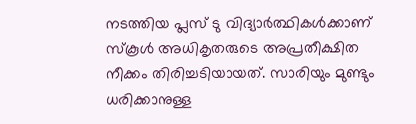നടത്തിയ പ്ലസ് ടു വിദ്യാർത്ഥികൾക്കാണ് സ്കൂൾ അധികൃതരുടെ അപ്രതീക്ഷിത നീക്കം തിരിച്ചടിയായത്. സാരിയും മുണ്ടും ധരിക്കാനുള്ള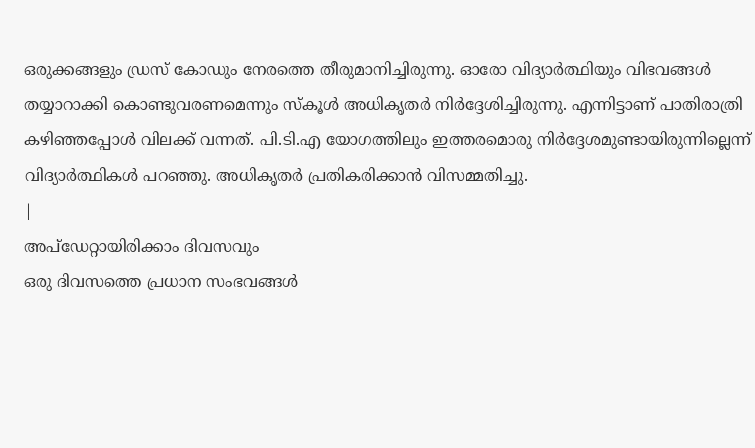ഒരുക്കങ്ങളും ഡ്രസ് കോഡും നേരത്തെ തീരുമാനിച്ചിരുന്നു. ഓരോ വിദ്യാർത്ഥിയും വിഭവങ്ങൾ തയ്യാറാക്കി കൊണ്ടുവരണമെന്നും സ്കൂൾ അധികൃതർ നിർദ്ദേശിച്ചിരുന്നു. എന്നിട്ടാണ് പാതിരാത്രി കഴിഞ്ഞപ്പോൾ വിലക്ക് വന്നത്. പി.ടി.എ യോഗത്തിലും ഇത്തരമൊരു നിർദ്ദേശമുണ്ടായിരുന്നില്ലെന്ന് വിദ്യാർത്ഥികൾ പറഞ്ഞു. അധികൃതർ പ്രതികരിക്കാൻ വിസമ്മതിച്ചു.
|
അപ്ഡേറ്റായിരിക്കാം ദിവസവും
ഒരു ദിവസത്തെ പ്രധാന സംഭവങ്ങൾ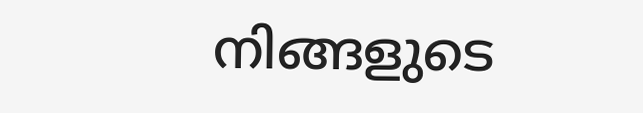നിങ്ങളുടെ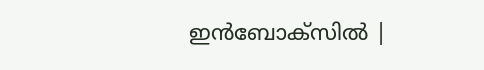ഇൻബോക്സിൽ |